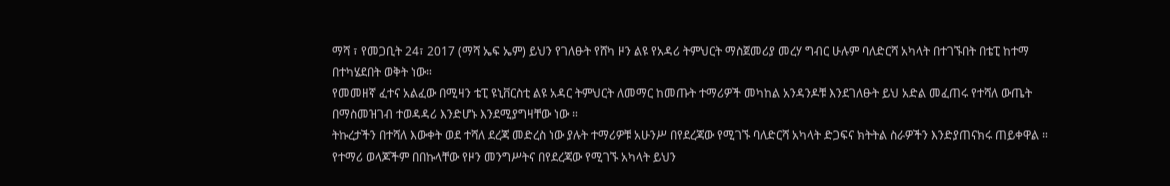ማሻ ፣ የመጋቢት 24፣ 2017 (ማሻ ኤፍ ኤም) ይህን የገለፁት የሸካ ዞን ልዩ የአዳሪ ትምህርት ማስጀመሪያ መረሃ ግብር ሁሉም ባለድርሻ አካላት በተገኙበት በቴፒ ከተማ በተካሄደበት ወቅት ነው።
የመመዘኛ ፈተና አልፈው በሚዛን ቴፒ ዩኒቨርስቲ ልዩ አዳር ትምህርት ለመማር ከመጡት ተማሪዎች መካከል አንዳንዶቹ እንደገለፁት ይህ አድል መፈጠሩ የተሻለ ውጤት በማስመዝገብ ተወዳዳሪ እንድሆኑ እንደሚያግዛቸው ነው ።
ትኩረታችን በተሻለ እውቀት ወደ ተሻለ ደረጃ መድረስ ነው ያሉት ተማሪዎቹ አሁንሥ በየደረጃው የሚገኙ ባለድርሻ አካላት ድጋፍና ክትትል ስራዎችን እንድያጠናክሩ ጠይቀዋል ።
የተማሪ ወላጆችም በበኩላቸው የዞን መንግሥትና በየደረጃው የሚገኙ አካላት ይህን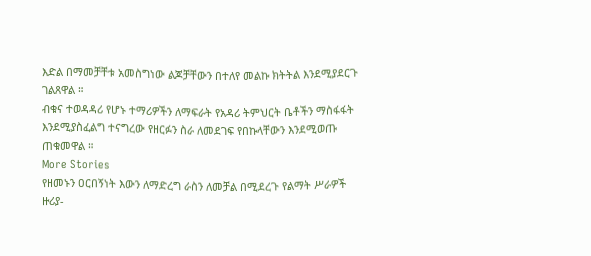እድል በማመቻቸቱ አመስግነው ልጆቻቸውን በተለየ መልኩ ክትትል እንደሚያደርጉ ገልጸዋል ።
ብቁና ተወዳዳሪ የሆኑ ተማሪዎችን ለማፍራት የአዳሪ ትምህርት ቤቶችን ማስፋፋት እንደሚያስፈልግ ተናግረው የዘርፉን ስራ ለመደገፍ የበኩላቸውን እንደሚወጡ ጠቁመዋል ።
More Stories
የዘመኑን ዐርበኝነት እውን ለማድረግ ራስን ለመቻል በሚደረጉ የልማት ሥራዎች ዙሪያ-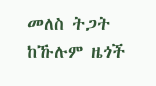መለስ ትጋት ከኹሉም ዜጎች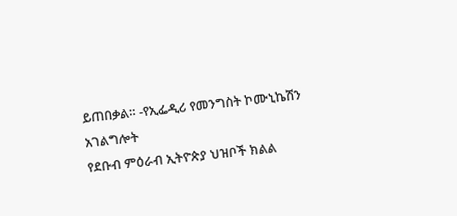ይጠበቃል። -የኢፌዲሪ የመንግስት ኮሙኒኬሽን አገልግሎት
የደቡብ ምዕራብ ኢትዮጵያ ህዝቦች ክልል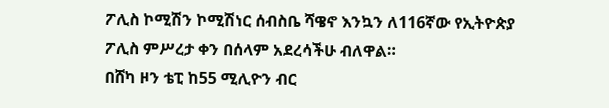ፖሊስ ኮሚሽን ኮሚሽነር ሰብስቤ ሻዌኖ እንኳን ለ116ኛው የኢትዮጵያ ፖሊስ ምሥረታ ቀን በሰላም አደረሳችሁ ብለዋል።
በሸካ ዞን ቴፒ ከ55 ሚሊዮን ብር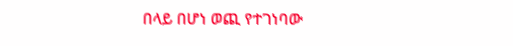በላይ በሆነ ወጪ የተገነባው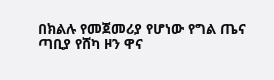በክልሉ የመጀመሪያ የሆነው የግል ጤና ጣቢያ የሸካ ዞን ዋና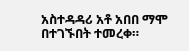አስተዳዳሪ አቶ አበበ ማሞ በተገኙበት ተመረቀ።